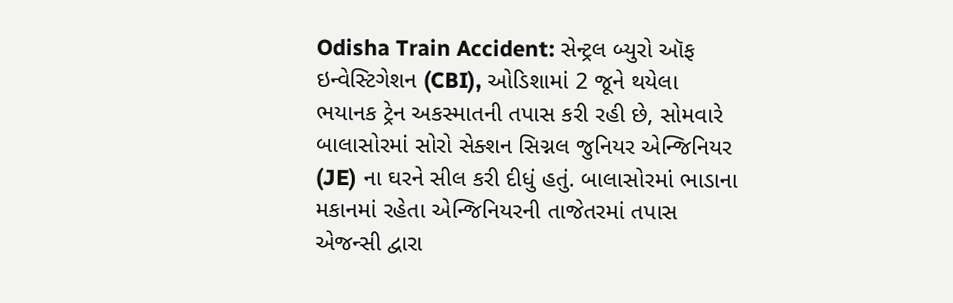Odisha Train Accident: સેન્ટ્રલ બ્યુરો ઑફ ઇન્વેસ્ટિગેશન (CBI), ઓડિશામાં 2 જૂને થયેલા ભયાનક ટ્રેન અકસ્માતની તપાસ કરી રહી છે, સોમવારે બાલાસોરમાં સોરો સેક્શન સિગ્નલ જુનિયર એન્જિનિયર (JE) ના ઘરને સીલ કરી દીધું હતું. બાલાસોરમાં ભાડાના મકાનમાં રહેતા એન્જિનિયરની તાજેતરમાં તપાસ એજન્સી દ્વારા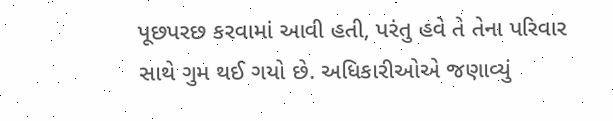પૂછપરછ કરવામાં આવી હતી, પરંતુ હવે તે તેના પરિવાર સાથે ગુમ થઈ ગયો છે. અધિકારીઓએ જણાવ્યું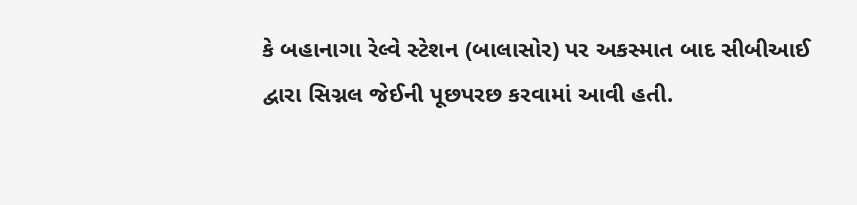કે બહાનાગા રેલ્વે સ્ટેશન (બાલાસોર) પર અકસ્માત બાદ સીબીઆઈ દ્વારા સિગ્નલ જેઈની પૂછપરછ કરવામાં આવી હતી.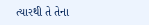ત્યારથી તે તેના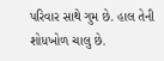પરિવાર સાથે ગુમ છે. હાલ તેની શોધખોળ ચાલુ છે.